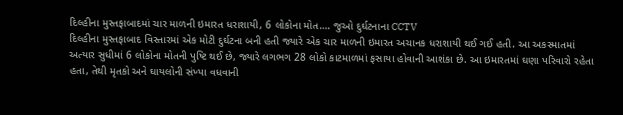દિલ્હીના મુસ્તફાબાદમાં ચાર માળની ઇમારત ધરાશાયી, 6 લોકોના મોત…. જુઓ દુર્ઘટનાના CCTV
દિલ્હીના મુસ્તફાબાદ વિસ્તારમાં એક મોટી દુર્ઘટના બની હતી જ્યારે એક ચાર માળની ઇમારત અચાનક ધરાશાયી થઈ ગઈ હતી. આ અકસ્માતમાં અત્યાર સુધીમાં 6 લોકોના મોતની પુષ્ટિ થઈ છે, જ્યારે લગભગ 28 લોકો કાટમાળમાં ફસાયા હોવાની આશંકા છે. આ ઇમારતમાં ઘણા પરિવારો રહેતા હતા, તેથી મૃતકો અને ઘાયલોની સંખ્યા વધવાની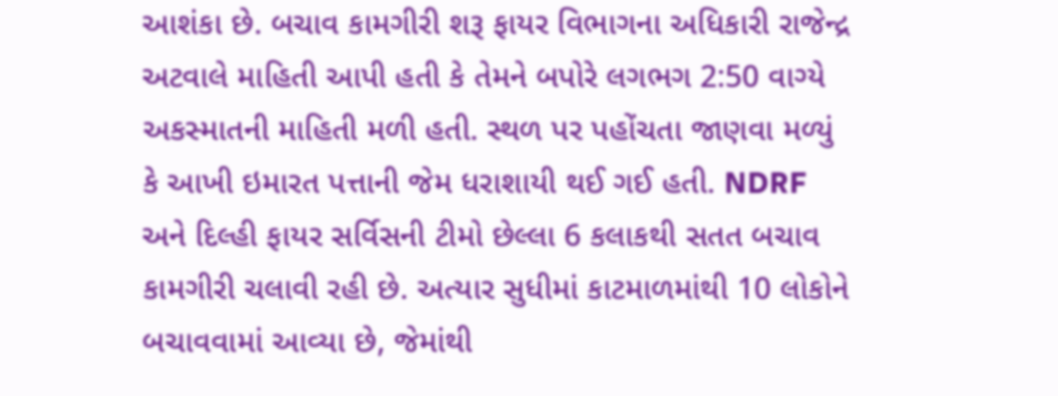આશંકા છે. બચાવ કામગીરી શરૂ ફાયર વિભાગના અધિકારી રાજેન્દ્ર અટવાલે માહિતી આપી હતી કે તેમને બપોરે લગભગ 2:50 વાગ્યે અકસ્માતની માહિતી મળી હતી. સ્થળ પર પહોંચતા જાણવા મળ્યું કે આખી ઇમારત પત્તાની જેમ ધરાશાયી થઈ ગઈ હતી. NDRF અને દિલ્હી ફાયર સર્વિસની ટીમો છેલ્લા 6 કલાકથી સતત બચાવ કામગીરી ચલાવી રહી છે. અત્યાર સુધીમાં કાટમાળમાંથી 10 લોકોને બચાવવામાં આવ્યા છે, જેમાંથી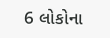6 લોકોના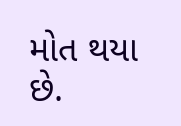મોત થયા છે.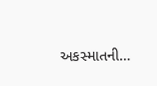અકસ્માતની…